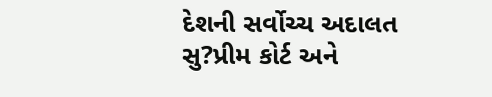દેશની સર્વોચ્ચ અદાલત સુ?પ્રીમ કોર્ટ અને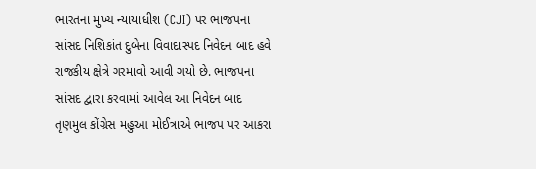ભારતના મુખ્ય ન્યાયાધીશ (CJI) પર ભાજપના સાંસદ નિશિકાંત દુબેના વિવાદાસ્પદ નિવેદન બાદ હવે રાજકીય ક્ષેત્રે ગરમાવો આવી ગયો છે. ભાજપના સાંસદ દ્વારા કરવામાં આવેલ આ નિવેદન બાદ તૃણમુલ કોંગ્રેસ મહુઆ મોઈત્રાએ ભાજપ પર આકરા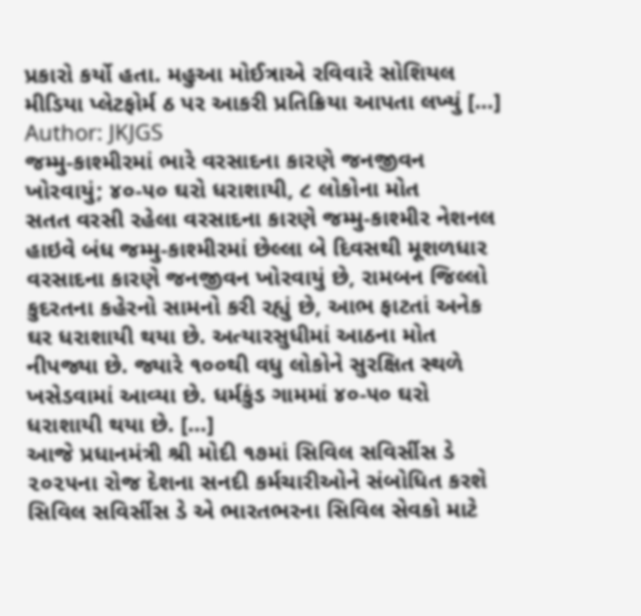પ્રકારો કર્યો હતા. મહુઆ મોઈત્રાએ રવિવારે સોશિયલ મીડિયા પ્લેટફોર્મ ઠ પર આકરી પ્રતિક્રિયા આપતા લખ્યું […]
Author: JKJGS
જમ્મુ-કાશ્મીરમાં ભારે વરસાદના કારણે જનજીવન ખોરવાયું; ૪૦-૫૦ ઘરો ધરાશાયી, ૮ લોકોના મોત
સતત વરસી રહેલા વરસાદના કારણે જમ્મુ-કાશ્મીર નેશનલ હાઇવે બંધ જમ્મુ-કાશ્મીરમાં છેલ્લા બે દિવસથી મૂશળધાર વરસાદના કારણે જનજીવન ખોરવાયું છે, રામબન જિલ્લો કુદરતના કહેરનો સામનો કરી રહ્યું છે, આભ ફાટતાં અનેક ઘર ધરાશાયી થયા છે. અત્યારસુધીમાં આઠના મોત નીપજ્યા છે. જ્યારે ૧૦૦થી વધુ લોકોને સુરક્ષિત સ્થળે ખસેડવામાં આવ્યા છે. ધર્મકુંડ ગામમાં ૪૦-૫૦ ઘરો ધરાશાયી થયા છે. […]
આજે પ્રધાનમંત્રી શ્રી મોદી ૧૭માં સિવિલ સવિર્સીસ ડે ૨૦૨૫ના રોજ દેશના સનદી કર્મચારીઓને સંબોધિત કરશે
સિવિલ સવિર્સીસ ડે એ ભારતભરના સિવિલ સેવકો માટે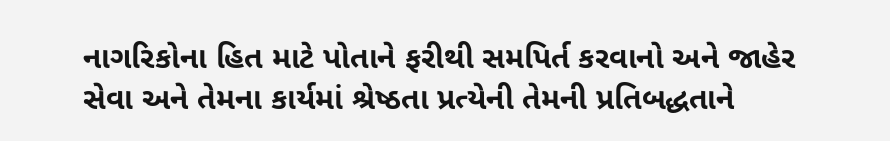નાગરિકોના હિત માટે પોતાને ફરીથી સમપિર્ત કરવાનો અને જાહેર સેવા અને તેમના કાર્યમાં શ્રેષ્ઠતા પ્રત્યેની તેમની પ્રતિબદ્ધતાને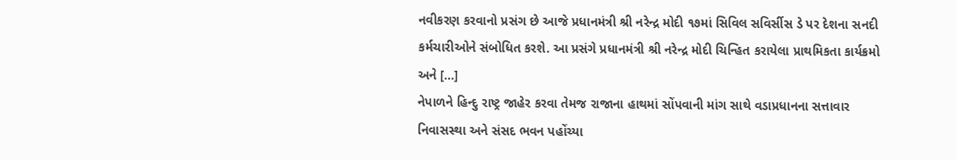નવીકરણ કરવાનો પ્રસંગ છે આજે પ્રધાનમંત્રી શ્રી નરેન્દ્ર મોદી ૧૭માં સિવિલ સવિર્સીસ ડે પર દેશના સનદી કર્મચારીઓને સંબોધિત કરશે. આ પ્રસંગે પ્રધાનમંત્રી શ્રી નરેન્દ્ર મોદી ચિન્હિત કરાયેલા પ્રાથમિકતા કાર્યક્રમો અને […]
નેપાળને હિન્દુ રાષ્ટ્ર જાહેર કરવા તેમજ રાજાના હાથમાં સોંપવાની માંગ સાથે વડાપ્રધાનના સત્તાવાર નિવાસસ્થા અને સંસદ ભવન પહોંચ્યા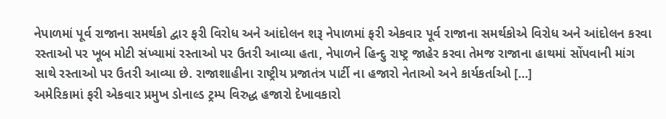નેપાળમાં પૂર્વ રાજાના સમર્થકો દ્વાર ફરી વિરોધ અને આંદોલન શરૂ નેપાળમાં ફરી એકવાર પૂર્વ રાજાના સમર્થકોએ વિરોધ અને આંદોલન કરવા રસ્તાઓ પર ખૂબ મોટી સંખ્યામાં રસ્તાઓ પર ઉતરી આવ્યા હતા, નેપાળને હિન્દુ રાષ્ટ્ર જાહેર કરવા તેમજ રાજાના હાથમાં સોંપવાની માંગ સાથે રસ્તાઓ પર ઉતરી આવ્યા છે. રાજાશાહીના રાષ્ટ્રીય પ્રજાતંત્ર પાર્ટી ના હજારો નેતાઓ અને કાર્યકર્તાઓ […]
અમેરિકામાં ફરી એકવાર પ્રમુખ ડોનાલ્ડ ટ્રમ્પ વિરુદ્ધ હજારો દેખાવકારો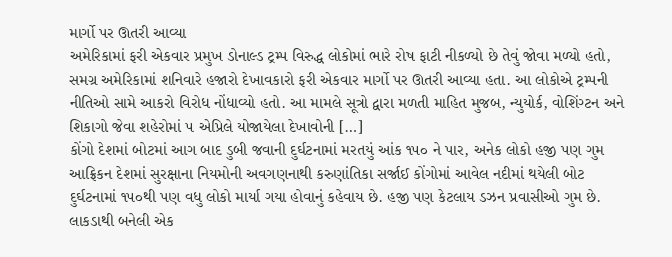માર્ગો પર ઊતરી આવ્યા
અમેરિકામાં ફરી એકવાર પ્રમુખ ડોનાલ્ડ ટ્રમ્પ વિરુદ્ધ લોકોમાં ભારે રોષ ફાટી નીકળ્યો છે તેવું જોવા મળ્યો હતો, સમગ્ર અમેરિકામાં શનિવારે હજારો દેખાવકારો ફરી એકવાર માર્ગો પર ઊતરી આવ્યા હતા. આ લોકોએ ટ્રમ્પની નીતિઓ સામે આકરો વિરોધ નોંધાવ્યો હતો. આ મામલે સૂત્રો દ્વારા મળતી માહિત મુજબ, ન્યુયોર્ક, વોશિંગ્ટન અને શિકાગો જેવા શહેરોમાં ૫ એપ્રિલે યોજાયેલા દેખાવોની […]
કોંગો દેશમાં બોટમાં આગ બાદ ડુબી જવાની દુર્ઘટનામાં મરતયું આંક ૧૫૦ ને પાર, અનેક લોકો હજી પણ ગુમ
આફ્રિકન દેશમાં સુરક્ષાના નિયમોની અવગણનાથી કરુણાંતિકા સર્જાઈ કોંગોમાં આવેલ નદીમાં થયેલી બોટ દુર્ઘટનામાં ૧૫૦થી પણ વધુ લોકો માર્યા ગયા હોવાનું કહેવાય છે. હજી પણ કેટલાય ડઝન પ્રવાસીઓ ગુમ છે. લાકડાથી બનેલી એક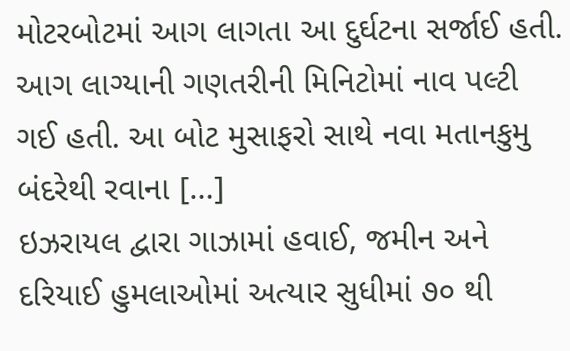મોટરબોટમાં આગ લાગતા આ દુર્ઘટના સર્જાઈ હતી. આગ લાગ્યાની ગણતરીની મિનિટોમાં નાવ પલ્ટી ગઈ હતી. આ બોટ મુસાફરો સાથે નવા મતાનકુમુ બંદરેથી રવાના […]
ઇઝરાયલ દ્વારા ગાઝામાં હવાઈ, જમીન અને દરિયાઈ હુમલાઓમાં અત્યાર સુધીમાં ૭૦ થી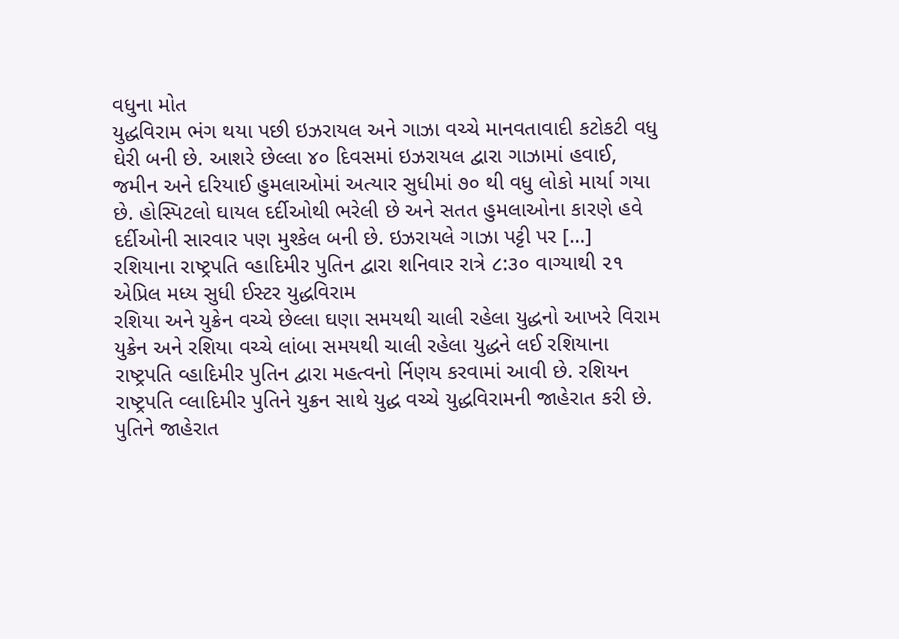વધુના મોત
યુદ્ધવિરામ ભંગ થયા પછી ઇઝરાયલ અને ગાઝા વચ્ચે માનવતાવાદી કટોકટી વધુ ઘેરી બની છે. આશરે છેલ્લા ૪૦ દિવસમાં ઇઝરાયલ દ્વારા ગાઝામાં હવાઈ, જમીન અને દરિયાઈ હુમલાઓમાં અત્યાર સુધીમાં ૭૦ થી વધુ લોકો માર્યા ગયા છે. હોસ્પિટલો ઘાયલ દર્દીઓથી ભરેલી છે અને સતત હુમલાઓના કારણે હવે દર્દીઓની સારવાર પણ મુશ્કેલ બની છે. ઇઝરાયલે ગાઝા પટ્ટી પર […]
રશિયાના રાષ્ટ્રપતિ વ્હાદિમીર પુતિન દ્વારા શનિવાર રાત્રે ૮:૩૦ વાગ્યાથી ૨૧ એપ્રિલ મધ્ય સુધી ઈસ્ટર યુદ્ધવિરામ
રશિયા અને યુક્રેન વચ્ચે છેલ્લા ઘણા સમયથી ચાલી રહેલા યુદ્ધનો આખરે વિરામ યુક્રેન અને રશિયા વચ્ચે લાંબા સમયથી ચાલી રહેલા યુદ્ધને લઈ રશિયાના રાષ્ટ્રપતિ વ્હાદિમીર પુતિન દ્વારા મહત્વનો ર્નિણય કરવામાં આવી છે. રશિયન રાષ્ટ્રપતિ વ્લાદિમીર પુતિને યુક્રન સાથે યુદ્ધ વચ્ચે યુદ્ધવિરામની જાહેરાત કરી છે. પુતિને જાહેરાત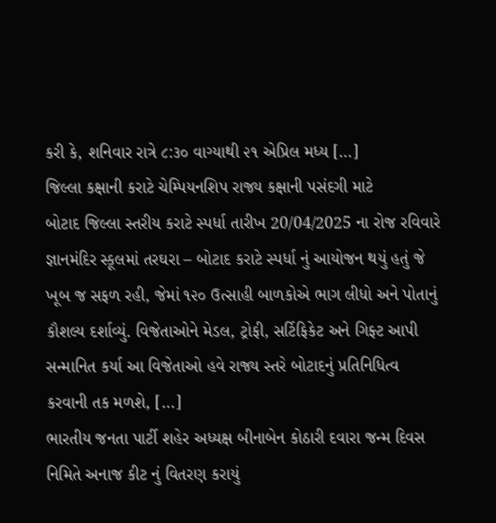કરી કે, શનિવાર રાત્રે ૮:૩૦ વાગ્યાથી ૨૧ એપ્રિલ મધ્ય […]
જિલ્લા કક્ષાની કરાટે ચેમ્પિયનશિપ રાજ્ય કક્ષાની પસંદગી માટે
બોટાદ જિલ્લા સ્તરીય કરાટે સ્પર્ધા તારીખ 20/04/2025 ના રોજ રવિવારે જ્ઞાનમંદિર સ્કૂલમાં તરઘરા – બોટાદ કરાટે સ્પર્ધા નું આયોજન થયું હતું જે ખૂબ જ સફળ રહી, જેમાં ૧૨૦ ઉત્સાહી બાળકોએ ભાગ લીધો અને પોતાનું કૌશલ્ય દર્શાવ્યું. વિજેતાઓને મેડલ, ટ્રોફી, સર્ટિફિકેટ અને ગિફ્ટ આપી સન્માનિત કર્યા આ વિજેતાઓ હવે રાજ્ય સ્તરે બોટાદનું પ્રતિનિધિત્વ કરવાની તક મળશે, […]
ભારતીય જનતા પાર્ટી શહેર અધ્યક્ષ બીનાબેન કોઠારી દવારા જન્મ દિવસ નિમિતે અનાજ કીટ નું વિતરણ કરાયું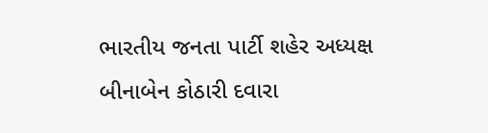ભારતીય જનતા પાર્ટી શહેર અધ્યક્ષ બીનાબેન કોઠારી દવારા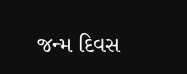જન્મ દિવસ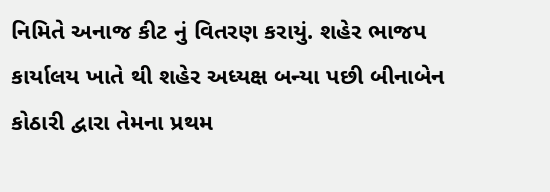નિમિતે અનાજ કીટ નું વિતરણ કરાયું. શહેર ભાજપ કાર્યાલય ખાતે થી શહેર અધ્યક્ષ બન્યા પછી બીનાબેન કોઠારી દ્વારા તેમના પ્રથમ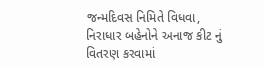જન્મદિવસ નિમિતે વિધવા, નિરાધાર બહેનોને અનાજ કીટ નું વિતરણ કરવામાં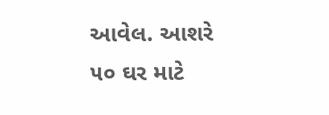આવેલ. આશરે ૫૦ ઘર માટે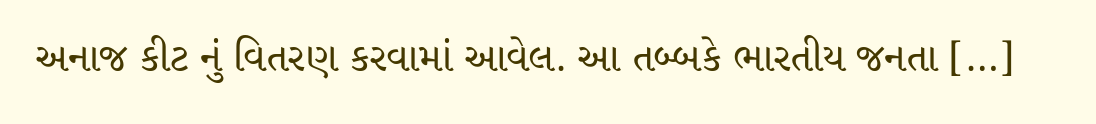અનાજ કીટ નું વિતરણ કરવામાં આવેલ. આ તબ્બકે ભારતીય જનતા […]